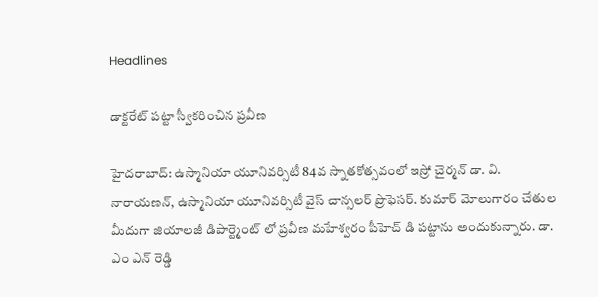Headlines

డాక్టరేట్ పట్టా స్వీకరించిన ప్రవీణ

హైదరాబాద్: ఉస్మానియా యూనివర్సిటీ 84వ స్నాతకోత్సవంలో ఇస్రో చైర్మన్ డా. వి. నారాయణన్, ఉస్మానియా యూనివర్సిటీ వైస్ చాన్సలర్ ప్రొఫెసర్. కుమార్ మోలుగారం చేతుల మీదుగా జియాలజీ డిపార్ట్మెంట్ లో ప్రవీణ మహేశ్వరం పీహెచ్ డి పట్టాను అందుకున్నారు. డా. ఎం ఎన్ రెడ్డి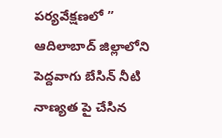పర్యవేక్షణలో ” ఆదిలాబాద్ జిల్లాలోని పెద్దవాగు బేసిన్ నీటి నాణ్యత పై చేసిన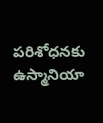పరిశోధనకు ఉస్మానియా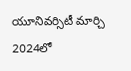యూనివర్సిటీ మార్చి 2024లో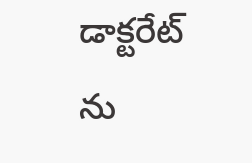డాక్టరేట్ ను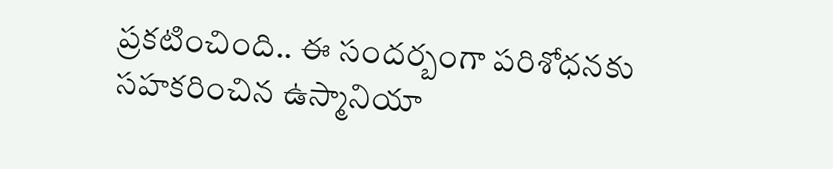ప్రకటించింది.. ఈ సందర్బంగా పరిశోధనకు సహకరించిన ఉస్మానియా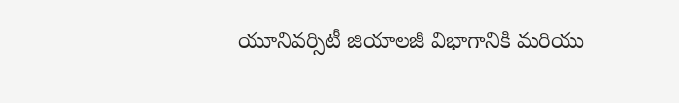యూనివర్సిటీ జియాలజీ విభాగానికి మరియు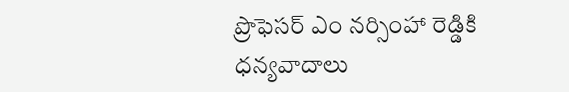ప్రొఫెసర్ ఎం నర్సింహా రెడ్డికి ధన్యవాదాలు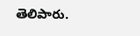తెలిపారు.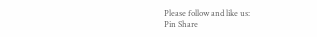Please follow and like us:
Pin Share